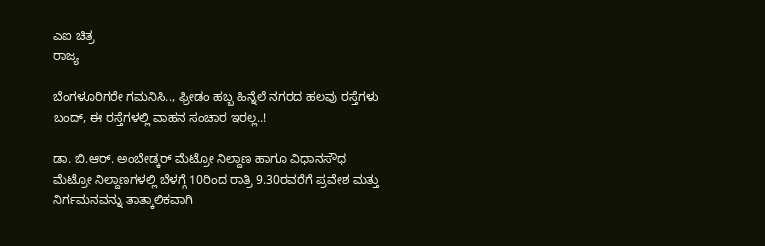ಎಐ ಚಿತ್ರ
ರಾಜ್ಯ

ಬೆಂಗಳೂರಿಗರೇ ಗಮನಿಸಿ.., ಫ್ರೀಡಂ ಹಬ್ಬ ಹಿನ್ನೆಲೆ ನಗರದ ಹಲವು ರಸ್ತೆಗಳು ಬಂದ್‌, ಈ ರಸ್ತೆಗಳಲ್ಲಿ ವಾಹನ ಸಂಚಾರ ಇರಲ್ಲ..!

ಡಾ. ಬಿ.ಆರ್. ಅಂಬೇಡ್ಕರ್ ಮೆಟ್ರೋ ನಿಲ್ದಾಣ ಹಾಗೂ ವಿಧಾನಸೌಧ ಮೆಟ್ರೋ ನಿಲ್ದಾಣಗಳಲ್ಲಿ ಬೆಳಗ್ಗೆ 10ರಿಂದ ರಾತ್ರಿ 9.30ರವರೆಗೆ ಪ್ರವೇಶ ಮತ್ತು ನಿರ್ಗಮನವನ್ನು ತಾತ್ಕಾಲಿಕವಾಗಿ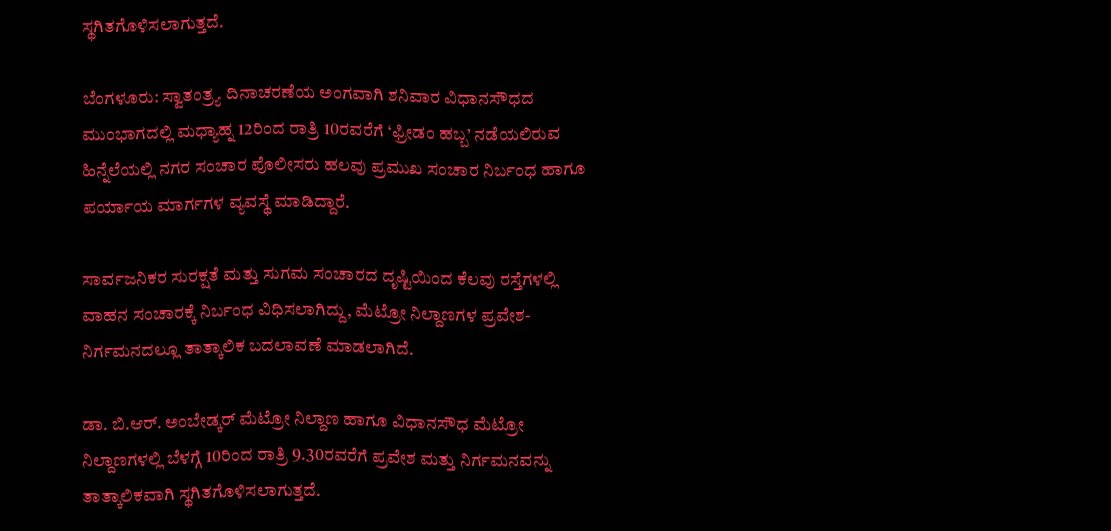ಸ್ಥಗಿತಗೊಳಿಸಲಾಗುತ್ತದೆ.

ಬೆಂಗಳೂರು: ಸ್ವಾತಂತ್ರ್ಯ ದಿನಾಚರಣೆಯ ಅಂಗವಾಗಿ ಶನಿವಾರ ವಿಧಾನಸೌಧದ ಮುಂಭಾಗದಲ್ಲಿ ಮಧ್ಯಾಹ್ನ 12ರಿಂದ ರಾತ್ರಿ 10ರವರೆಗೆ ‘ಫ್ರೀಡಂ ಹಬ್ಬ’ ನಡೆಯಲಿರುವ ಹಿನ್ನೆಲೆಯಲ್ಲಿ ನಗರ ಸಂಚಾರ ಪೊಲೀಸರು ಹಲವು ಪ್ರಮುಖ ಸಂಚಾರ ನಿರ್ಬಂಧ ಹಾಗೂ ಪರ್ಯಾಯ ಮಾರ್ಗಗಳ ವ್ಯವಸ್ಥೆ ಮಾಡಿದ್ದಾರೆ.

ಸಾರ್ವಜನಿಕರ ಸುರಕ್ಷತೆ ಮತ್ತು ಸುಗಮ ಸಂಚಾರದ ದೃಷ್ಟಿಯಿಂದ ಕೆಲವು ರಸ್ತೆಗಳಲ್ಲಿ ವಾಹನ ಸಂಚಾರಕ್ಕೆ ನಿರ್ಬಂಧ ವಿಧಿಸಲಾಗಿದ್ದು, ಮೆಟ್ರೋ ನಿಲ್ದಾಣಗಳ ಪ್ರವೇಶ-ನಿರ್ಗಮನದಲ್ಲೂ ತಾತ್ಕಾಲಿಕ ಬದಲಾವಣೆ ಮಾಡಲಾಗಿದೆ.

ಡಾ. ಬಿ.ಆರ್. ಅಂಬೇಡ್ಕರ್ ಮೆಟ್ರೋ ನಿಲ್ದಾಣ ಹಾಗೂ ವಿಧಾನಸೌಧ ಮೆಟ್ರೋ ನಿಲ್ದಾಣಗಳಲ್ಲಿ ಬೆಳಗ್ಗೆ 10ರಿಂದ ರಾತ್ರಿ 9.30ರವರೆಗೆ ಪ್ರವೇಶ ಮತ್ತು ನಿರ್ಗಮನವನ್ನು ತಾತ್ಕಾಲಿಕವಾಗಿ ಸ್ಥಗಿತಗೊಳಿಸಲಾಗುತ್ತದೆ.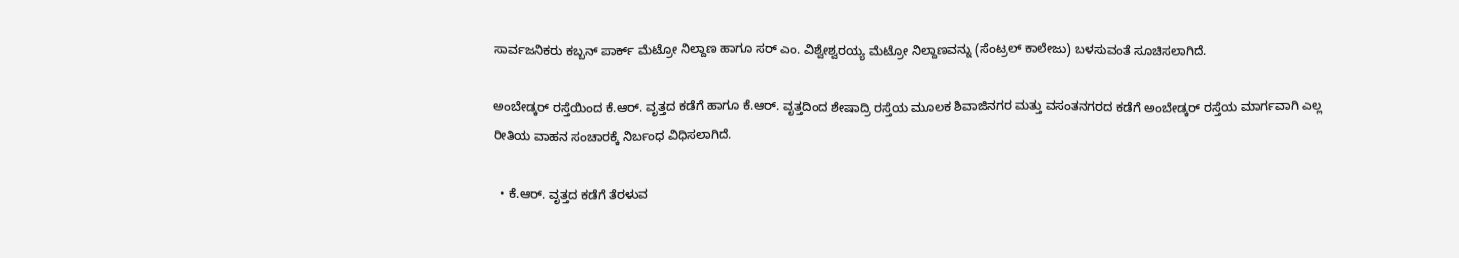ಸಾರ್ವಜನಿಕರು ಕಬ್ಬನ್‌ ಪಾರ್ಕ್ ಮೆಟ್ರೋ ನಿಲ್ದಾಣ ಹಾಗೂ ಸರ್‌ ಎಂ. ವಿಶ್ವೇಶ್ವರಯ್ಯ ಮೆಟ್ರೋ ನಿಲ್ದಾಣವನ್ನು (ಸೆಂಟ್ರಲ್ ಕಾಲೇಜು) ಬಳಸುವಂತೆ ಸೂಚಿಸಲಾಗಿದೆ.

ಅಂಬೇಡ್ಕರ್ ರಸ್ತೆಯಿಂದ ಕೆ.ಆರ್. ವೃತ್ತದ ಕಡೆಗೆ ಹಾಗೂ ಕೆ.ಆರ್. ವೃತ್ತದಿಂದ ಶೇಷಾದ್ರಿ ರಸ್ತೆಯ ಮೂಲಕ ಶಿವಾಜಿನಗರ ಮತ್ತು ವಸಂತನಗರದ ಕಡೆಗೆ ಅಂಬೇಡ್ಕರ್ ರಸ್ತೆಯ ಮಾರ್ಗವಾಗಿ ಎಲ್ಲ ರೀತಿಯ ವಾಹನ ಸಂಚಾರಕ್ಕೆ ನಿರ್ಬಂಧ ವಿಧಿಸಲಾಗಿದೆ.

  • ಕೆ.ಆರ್. ವೃತ್ತದ ಕಡೆಗೆ ತೆರಳುವ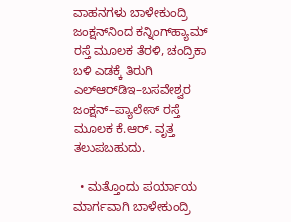ವಾಹನಗಳು ಬಾಳೇಕುಂದ್ರಿ ಜಂಕ್ಷನ್‌ನಿಂದ ಕನ್ನಿಂಗ್‌ಹ್ಯಾಮ್ ರಸ್ತೆ ಮೂಲಕ ತೆರಳಿ, ಚಂದ್ರಿಕಾ ಬಳಿ ಎಡಕ್ಕೆ ತಿರುಗಿ ಎಲ್‌ಆರ್‌ಡಿಇ–ಬಸವೇಶ್ವರ ಜಂಕ್ಷನ್–ಪ್ಯಾಲೇಸ್ ರಸ್ತೆ ಮೂಲಕ ಕೆ.ಆರ್. ವೃತ್ತ ತಲುಪಬಹುದು.

  • ಮತ್ತೊಂದು ಪರ್ಯಾಯ ಮಾರ್ಗವಾಗಿ ಬಾಳೇಕುಂದ್ರಿ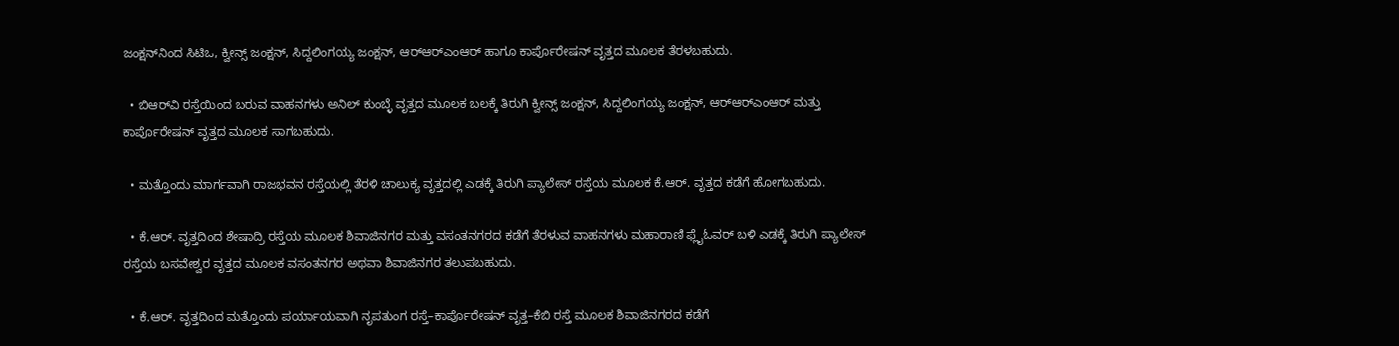ಜಂಕ್ಷನ್‌ನಿಂದ ಸಿಟಿಒ, ಕ್ವೀನ್ಸ್ ಜಂಕ್ಷನ್, ಸಿದ್ದಲಿಂಗಯ್ಯ ಜಂಕ್ಷನ್, ಆರ್‌ಆರ್‌ಎಂಆರ್ ಹಾಗೂ ಕಾರ್ಪೊರೇಷನ್ ವೃತ್ತದ ಮೂಲಕ ತೆರಳಬಹುದು.

  • ಬಿಆರ್‌ವಿ ರಸ್ತೆಯಿಂದ ಬರುವ ವಾಹನಗಳು ಅನಿಲ್ ಕುಂಬ್ಳೆ ವೃತ್ತದ ಮೂಲಕ ಬಲಕ್ಕೆ ತಿರುಗಿ ಕ್ವೀನ್ಸ್ ಜಂಕ್ಷನ್, ಸಿದ್ದಲಿಂಗಯ್ಯ ಜಂಕ್ಷನ್, ಆರ್‌ಆರ್‌ಎಂಆರ್ ಮತ್ತು ಕಾರ್ಪೊರೇಷನ್ ವೃತ್ತದ ಮೂಲಕ ಸಾಗಬಹುದು.

  • ಮತ್ತೊಂದು ಮಾರ್ಗವಾಗಿ ರಾಜಭವನ ರಸ್ತೆಯಲ್ಲಿ ತೆರಳಿ ಚಾಲುಕ್ಯ ವೃತ್ತದಲ್ಲಿ ಎಡಕ್ಕೆ ತಿರುಗಿ ಪ್ಯಾಲೇಸ್ ರಸ್ತೆಯ ಮೂಲಕ ಕೆ.ಆರ್. ವೃತ್ತದ ಕಡೆಗೆ ಹೋಗಬಹುದು.

  • ಕೆ.ಆರ್. ವೃತ್ತದಿಂದ ಶೇಷಾದ್ರಿ ರಸ್ತೆಯ ಮೂಲಕ ಶಿವಾಜಿನಗರ ಮತ್ತು ವಸಂತನಗರದ ಕಡೆಗೆ ತೆರಳುವ ವಾಹನಗಳು ಮಹಾರಾಣಿ ಫ್ಲೈಓವರ್ ಬಳಿ ಎಡಕ್ಕೆ ತಿರುಗಿ ಪ್ಯಾಲೇಸ್ ರಸ್ತೆಯ ಬಸವೇಶ್ವರ ವೃತ್ತದ ಮೂಲಕ ವಸಂತನಗರ ಅಥವಾ ಶಿವಾಜಿನಗರ ತಲುಪಬಹುದು.

  • ಕೆ.ಆರ್. ವೃತ್ತದಿಂದ ಮತ್ತೊಂದು ಪರ್ಯಾಯವಾಗಿ ನೃಪತುಂಗ ರಸ್ತೆ–ಕಾರ್ಪೊರೇಷನ್ ವೃತ್ತ–ಕೆಬಿ ರಸ್ತೆ ಮೂಲಕ ಶಿವಾಜಿನಗರದ ಕಡೆಗೆ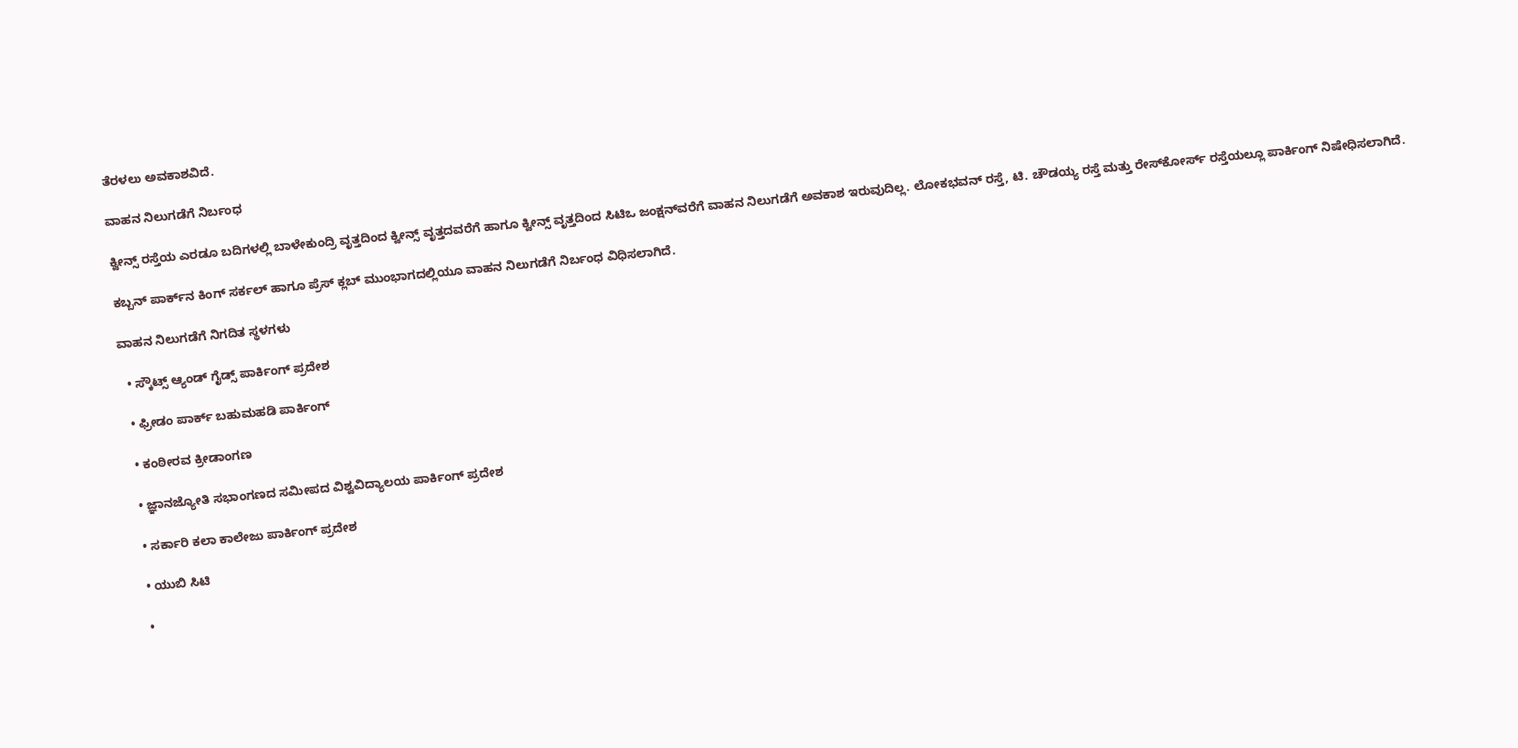ತೆರಳಲು ಅವಕಾಶವಿದೆ.

ವಾಹನ ನಿಲುಗಡೆಗೆ ನಿರ್ಬಂಧ

ಕ್ವೀನ್ಸ್ ರಸ್ತೆಯ ಎರಡೂ ಬದಿಗಳಲ್ಲಿ ಬಾಳೇಕುಂದ್ರಿ ವೃತ್ತದಿಂದ ಕ್ವೀನ್ಸ್ ವೃತ್ತದವರೆಗೆ ಹಾಗೂ ಕ್ವೀನ್ಸ್ ವೃತ್ತದಿಂದ ಸಿಟಿಒ ಜಂಕ್ಷನ್‌ವರೆಗೆ ವಾಹನ ನಿಲುಗಡೆಗೆ ಅವಕಾಶ ಇರುವುದಿಲ್ಲ. ಲೋಕಭವನ್ ರಸ್ತೆ, ಟಿ. ಚೌಡಯ್ಯ ರಸ್ತೆ ಮತ್ತು ರೇಸ್‌ಕೋರ್ಸ್ ರಸ್ತೆಯಲ್ಲೂ ಪಾರ್ಕಿಂಗ್ ನಿಷೇಧಿಸಲಾಗಿದೆ.

ಕಬ್ಬನ್‌ ಪಾರ್ಕ್‌ನ ಕಿಂಗ್‌ ಸರ್ಕಲ್‌ ಹಾಗೂ ಪ್ರೆಸ್‌ ಕ್ಲಬ್‌ ಮುಂಭಾಗದಲ್ಲಿಯೂ ವಾಹನ ನಿಲುಗಡೆಗೆ ನಿರ್ಬಂಧ ವಿಧಿಸಲಾಗಿದೆ.

ವಾಹನ ನಿಲುಗಡೆಗೆ ನಿಗದಿತ ಸ್ಥಳಗಳು

  • ಸ್ಕೌಟ್ಸ್‌ ಆ್ಯಂಡ್‌ ಗೈಡ್ಸ್‌ ಪಾರ್ಕಿಂಗ್‌ ಪ್ರದೇಶ

  • ಫ್ರೀಡಂ ಪಾರ್ಕ್‌ ಬಹುಮಹಡಿ ಪಾರ್ಕಿಂಗ್‌

  • ಕಂಠೀರವ ಕ್ರೀಡಾಂಗಣ

  • ಜ್ಞಾನಜ್ಯೋತಿ ಸಭಾಂಗಣದ ಸಮೀಪದ ವಿಶ್ವವಿದ್ಯಾಲಯ ಪಾರ್ಕಿಂಗ್‌ ಪ್ರದೇಶ

  • ಸರ್ಕಾರಿ ಕಲಾ ಕಾಲೇಜು ಪಾರ್ಕಿಂಗ್‌ ಪ್ರದೇಶ

  • ಯುಬಿ ಸಿಟಿ

  •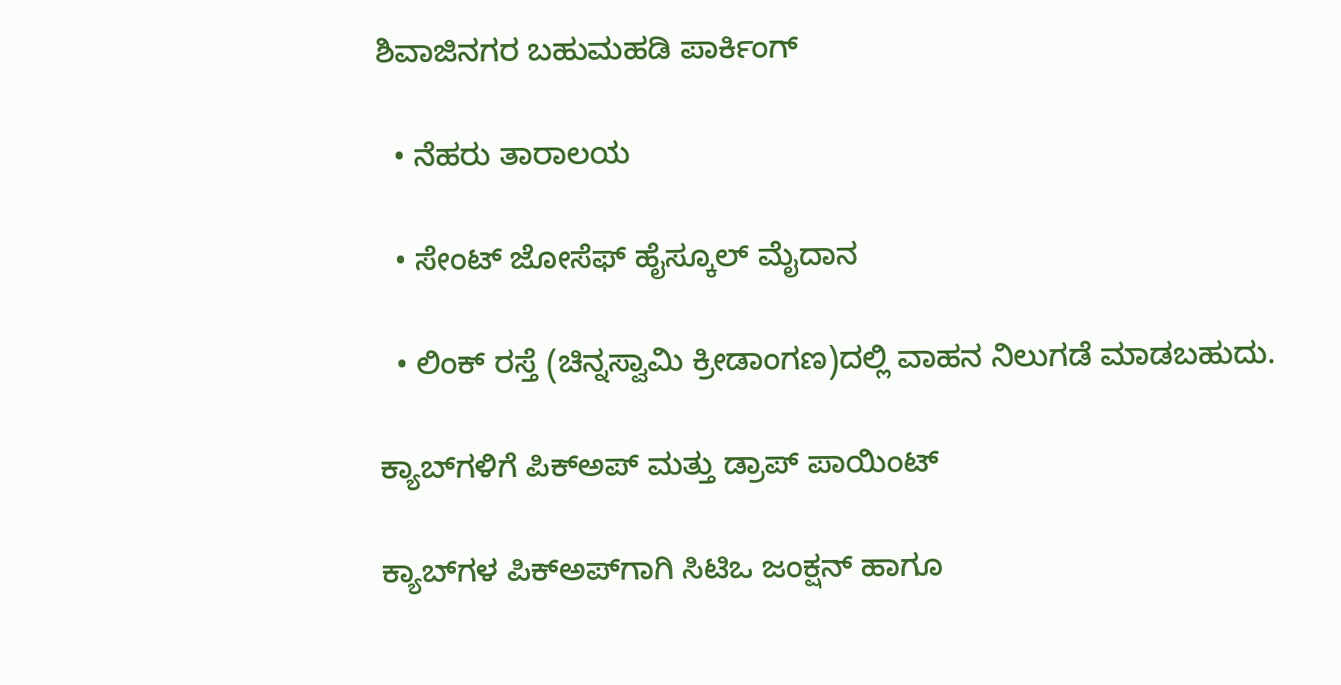ಶಿವಾಜಿನಗರ ಬಹುಮಹಡಿ ಪಾರ್ಕಿಂಗ್‌

  • ನೆಹರು ತಾರಾಲಯ

  • ಸೇಂಟ್‌ ಜೋಸೆಫ್‌ ಹೈಸ್ಕೂಲ್‌ ಮೈದಾನ

  • ಲಿಂಕ್‌ ರಸ್ತೆ (ಚಿನ್ನಸ್ವಾಮಿ ಕ್ರೀಡಾಂಗಣ)ದಲ್ಲಿ ವಾಹನ ನಿಲುಗಡೆ ಮಾಡಬಹುದು.

ಕ್ಯಾಬ್‌ಗಳಿಗೆ ಪಿಕ್‌ಅಪ್‌ ಮತ್ತು ಡ್ರಾಪ್‌ ಪಾಯಿಂಟ್‌

ಕ್ಯಾಬ್‌ಗಳ ಪಿಕ್‌ಅಪ್‌ಗಾಗಿ ಸಿಟಿಒ ಜಂಕ್ಷನ್‌ ಹಾಗೂ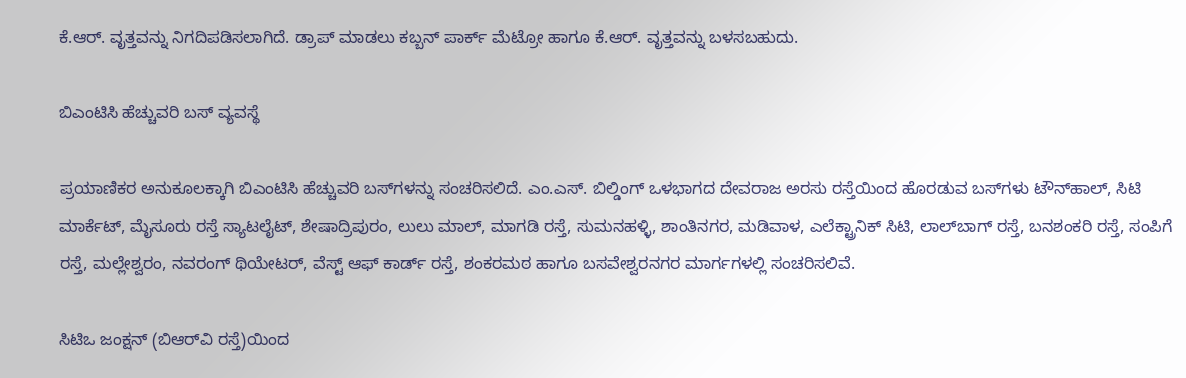ಕೆ.ಆರ್. ವೃತ್ತವನ್ನು ನಿಗದಿಪಡಿಸಲಾಗಿದೆ. ಡ್ರಾಪ್‌ ಮಾಡಲು ಕಬ್ಬನ್‌ ಪಾರ್ಕ್‌ ಮೆಟ್ರೋ ಹಾಗೂ ಕೆ.ಆರ್. ವೃತ್ತವನ್ನು ಬಳಸಬಹುದು.

ಬಿಎಂಟಿಸಿ ಹೆಚ್ಚುವರಿ ಬಸ್‌ ವ್ಯವಸ್ಥೆ

ಪ್ರಯಾಣಿಕರ ಅನುಕೂಲಕ್ಕಾಗಿ ಬಿಎಂಟಿಸಿ ಹೆಚ್ಚುವರಿ ಬಸ್‌ಗಳನ್ನು ಸಂಚರಿಸಲಿದೆ. ಎಂ.ಎಸ್. ಬಿಲ್ಡಿಂಗ್‌ ಒಳಭಾಗದ ದೇವರಾಜ ಅರಸು ರಸ್ತೆಯಿಂದ ಹೊರಡುವ ಬಸ್‌ಗಳು ಟೌನ್‌ಹಾಲ್‌, ಸಿಟಿ ಮಾರ್ಕೆಟ್‌, ಮೈಸೂರು ರಸ್ತೆ ಸ್ಯಾಟಲೈಟ್‌, ಶೇಷಾದ್ರಿಪುರಂ, ಲುಲು ಮಾಲ್‌, ಮಾಗಡಿ ರಸ್ತೆ, ಸುಮನಹಳ್ಳಿ, ಶಾಂತಿನಗರ, ಮಡಿವಾಳ, ಎಲೆಕ್ಟ್ರಾನಿಕ್‌ ಸಿಟಿ, ಲಾಲ್‌ಬಾಗ್‌ ರಸ್ತೆ, ಬನಶಂಕರಿ ರಸ್ತೆ, ಸಂಪಿಗೆ ರಸ್ತೆ, ಮಲ್ಲೇಶ್ವರಂ, ನವರಂಗ್‌ ಥಿಯೇಟರ್‌, ವೆಸ್ಟ್‌ ಆಫ್‌ ಕಾರ್ಡ್‌ ರಸ್ತೆ, ಶಂಕರಮಠ ಹಾಗೂ ಬಸವೇಶ್ವರನಗರ ಮಾರ್ಗಗಳಲ್ಲಿ ಸಂಚರಿಸಲಿವೆ.

ಸಿಟಿಒ ಜಂಕ್ಷನ್‌ (ಬಿಆರ್‌ವಿ ರಸ್ತೆ)ಯಿಂದ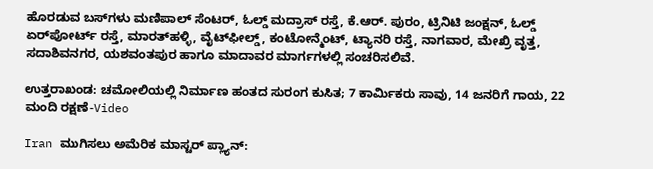ಹೊರಡುವ ಬಸ್‌ಗಳು ಮಣಿಪಾಲ್‌ ಸೆಂಟರ್‌, ಓಲ್ಡ್‌ ಮದ್ರಾಸ್‌ ರಸ್ತೆ, ಕೆ.ಆರ್. ಪುರಂ, ಟ್ರಿನಿಟಿ ಜಂಕ್ಷನ್‌, ಓಲ್ಡ್‌ ಏರ್‌ಪೋರ್ಟ್‌ ರಸ್ತೆ, ಮಾರತ್‌ಹಳ್ಳಿ, ವೈಟ್‌ಫೀಲ್ಡ್‌, ಕಂಟೋನ್ಮೆಂಟ್‌, ಟ್ಯಾನರಿ ರಸ್ತೆ, ನಾಗವಾರ, ಮೇಖ್ರಿ ವೃತ್ತ, ಸದಾಶಿವನಗರ, ಯಶವಂತಪುರ ಹಾಗೂ ಮಾದಾವರ ಮಾರ್ಗಗಳಲ್ಲಿ ಸಂಚರಿಸಲಿವೆ.

ಉತ್ತರಾಖಂಡ: ಚಮೋಲಿಯಲ್ಲಿ ನಿರ್ಮಾಣ ಹಂತದ ಸುರಂಗ ಕುಸಿತ; 7 ಕಾರ್ಮಿಕರು ಸಾವು, 14 ಜನರಿಗೆ ಗಾಯ, 22 ಮಂದಿ ರಕ್ಷಣೆ-Video

Iran ಮುಗಿಸಲು ಅಮೆರಿಕ ಮಾಸ್ಟರ್ ಪ್ಲ್ಯಾನ್: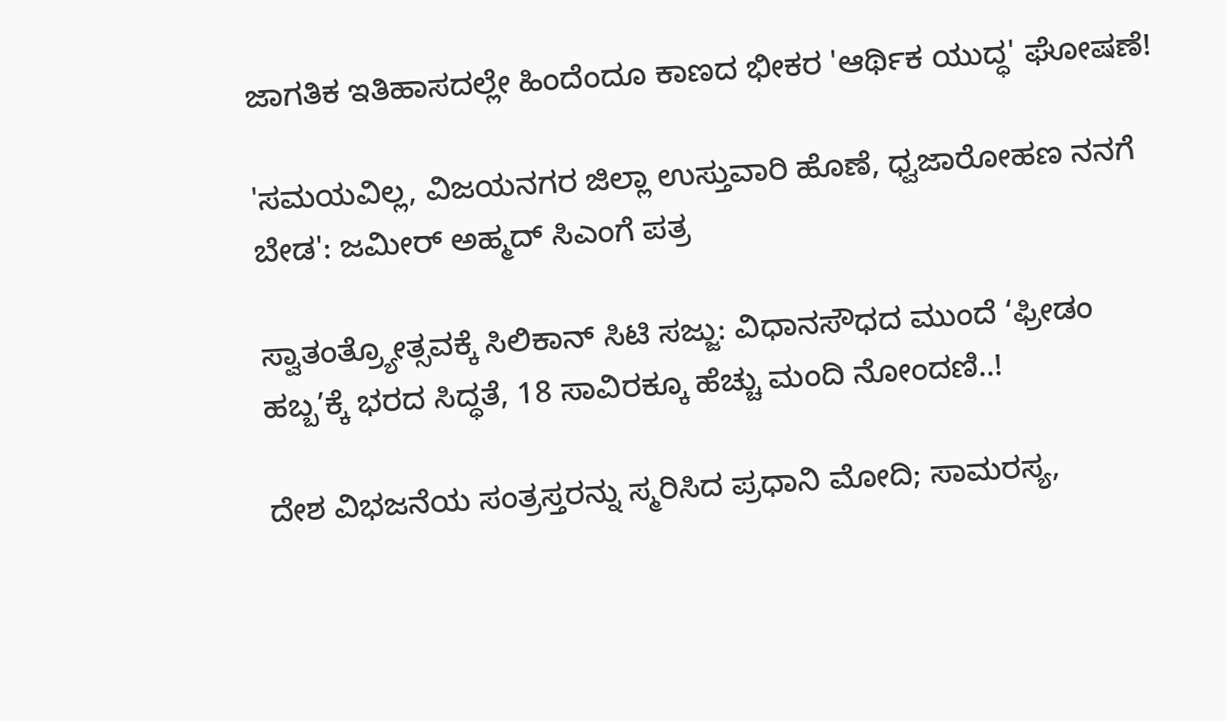ಜಾಗತಿಕ ಇತಿಹಾಸದಲ್ಲೇ ಹಿಂದೆಂದೂ ಕಾಣದ ಭೀಕರ 'ಆರ್ಥಿಕ ಯುದ್ಧ' ಘೋಷಣೆ!

'ಸಮಯವಿಲ್ಲ, ವಿಜಯನಗರ ಜಿಲ್ಲಾ ಉಸ್ತುವಾರಿ ಹೊಣೆ, ಧ್ವಜಾರೋಹಣ ನನಗೆ ಬೇಡ': ಜಮೀರ್ ಅಹ್ಮದ್ ಸಿಎಂಗೆ ಪತ್ರ

ಸ್ವಾತಂತ್ರ್ಯೋತ್ಸವಕ್ಕೆ ಸಿಲಿಕಾನ್ ಸಿಟಿ ಸಜ್ಜು: ವಿಧಾನಸೌಧದ ಮುಂದೆ ‘ಫ್ರೀಡಂ ಹಬ್ಬ’ಕ್ಕೆ ಭರದ ಸಿದ್ಧತೆ, 18 ಸಾವಿರಕ್ಕೂ ಹೆಚ್ಚು ಮಂದಿ ನೋಂದಣಿ..!

ದೇಶ ವಿಭಜನೆಯ ಸಂತ್ರಸ್ತರನ್ನು ಸ್ಮರಿಸಿದ ಪ್ರಧಾನಿ ಮೋದಿ; ಸಾಮರಸ್ಯ,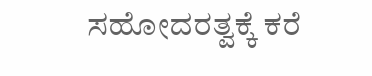ಸಹೋದರತ್ವಕ್ಕೆ ಕರೆ